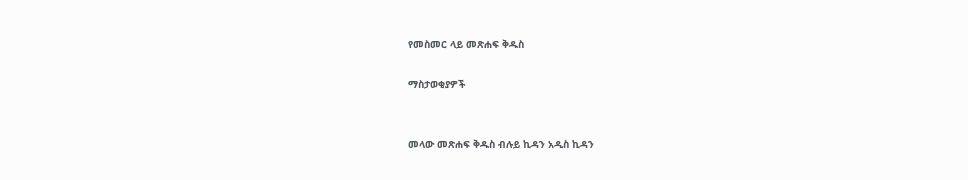የመስመር ላይ መጽሐፍ ቅዱስ

ማስታወቂያዎች


መላው መጽሐፍ ቅዱስ ብሉይ ኪዳን አዲስ ኪዳን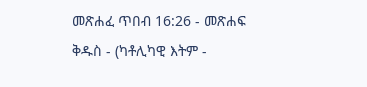መጽሐፈ ጥበብ 16:26 - መጽሐፍ ቅዱስ - (ካቶሊካዊ እትም -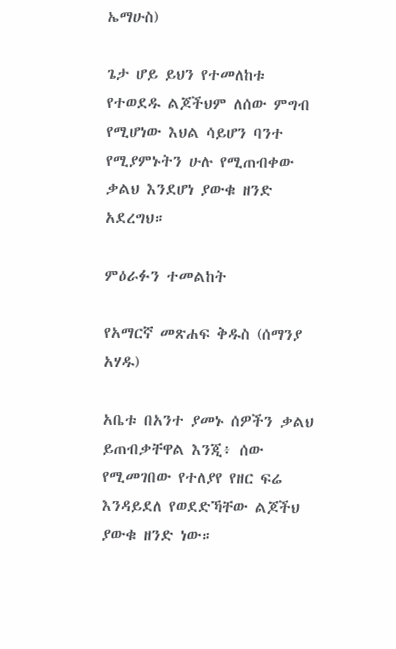ኤማሁስ)

ጌታ ሆይ ይህን የተመለከቱ የተወደዱ ልጆችህም ለሰው ምግብ የሚሆነው እህል ሳይሆን ባንተ የሚያምኑትን ሁሉ የሚጠብቀው ቃልህ እንደሆነ ያውቁ ዘንድ አደረግህ።

ምዕራፉን ተመልከት

የአማርኛ መጽሐፍ ቅዱስ (ሰማንያ አሃዱ)

አቤቱ በአንተ ያመኑ ሰዎችን ቃልህ ይጠብቃቸዋል እንጂ፥ ሰው የሚመገበው የተለያየ የዘር ፍሬ እንዳይደለ የወደድኻቸው ልጆችህ ያውቁ ዘንድ ነው።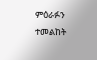ምዕራፉን ተመልከት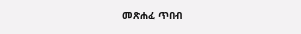መጽሐፈ ጥበብ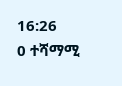16:26
0 ተሻማሚ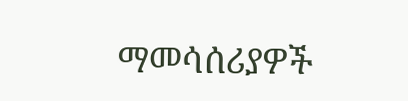ማመሳሰሪያዎች